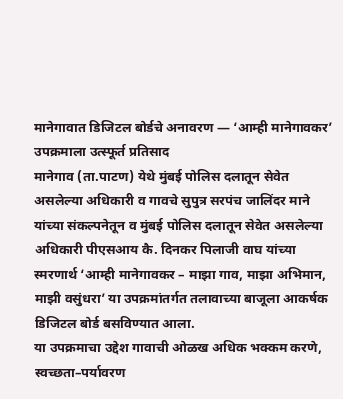मानेगावात डिजिटल बोर्डचे अनावरण — ‘आम्ही मानेगावकर’ उपक्रमाला उत्स्फूर्त प्रतिसाद
मानेगाव (ता.पाटण) येथे मुंबई पोलिस दलातून सेवेत असलेल्या अधिकारी व गावचे सुपुत्र सरपंच जालिंदर माने यांच्या संकल्पनेतून व मुंबई पोलिस दलातून सेवेत असलेल्या अधिकारी पीएसआय कै. दिनकर पिलाजी वाघ यांच्या स्मरणार्थ ‘आम्ही मानेगावकर – माझा गाव, माझा अभिमान, माझी वसुंधरा’ या उपक्रमांतर्गत तलावाच्या बाजूला आकर्षक डिजिटल बोर्ड बसविण्यात आला.
या उपक्रमाचा उद्देश गावाची ओळख अधिक भक्कम करणे, स्वच्छता–पर्यावरण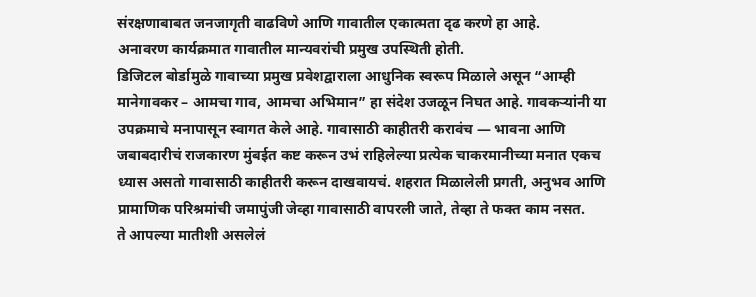संरक्षणाबाबत जनजागृती वाढविणे आणि गावातील एकात्मता दृढ करणे हा आहे.
अनावरण कार्यक्रमात गावातील मान्यवरांची प्रमुख उपस्थिती होती.
डिजिटल बोर्डामुळे गावाच्या प्रमुख प्रवेशद्वाराला आधुनिक स्वरूप मिळाले असून “आम्ही मानेगावकर – आमचा गाव, आमचा अभिमान” हा संदेश उजळून निघत आहे. गावकऱ्यांनी या उपक्रमाचे मनापासून स्वागत केले आहे. गावासाठी काहीतरी करावंच — भावना आणि जबाबदारीचं राजकारण मुंबईत कष्ट करून उभं राहिलेल्या प्रत्येक चाकरमानीच्या मनात एकच ध्यास असतो गावासाठी काहीतरी करून दाखवायचं. शहरात मिळालेली प्रगती, अनुभव आणि प्रामाणिक परिश्रमांची जमापुंजी जेव्हा गावासाठी वापरली जाते, तेव्हा ते फक्त काम नसत.
ते आपल्या मातीशी असलेलं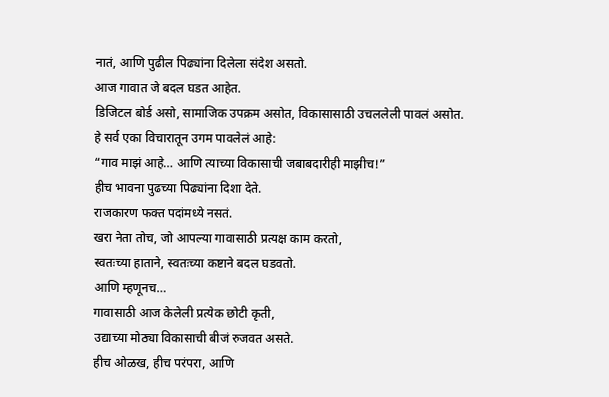नातं, आणि पुढील पिढ्यांना दिलेला संदेश असतो.
आज गावात जे बदल घडत आहेत.
डिजिटल बोर्ड असो, सामाजिक उपक्रम असोत, विकासासाठी उचललेली पावलं असोत.
हे सर्व एका विचारातून उगम पावलेलं आहे:
“गाव माझं आहे… आणि त्याच्या विकासाची जबाबदारीही माझीच!”
हीच भावना पुढच्या पिढ्यांना दिशा देते.
राजकारण फक्त पदांमध्ये नसतं.
खरा नेता तोच, जो आपल्या गावासाठी प्रत्यक्ष काम करतो,
स्वतःच्या हाताने, स्वतःच्या कष्टाने बदल घडवतो.
आणि म्हणूनच…
गावासाठी आज केलेली प्रत्येक छोटी कृती,
उद्याच्या मोठ्या विकासाची बीजं रुजवत असते.
हीच ओळख, हीच परंपरा, आणि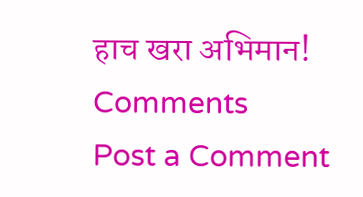हाच खरा अभिमान!
Comments
Post a Comment